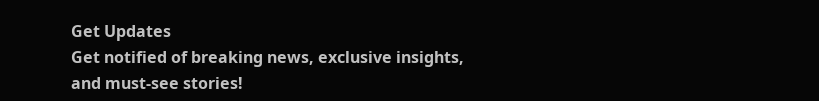Get Updates
Get notified of breaking news, exclusive insights, and must-see stories!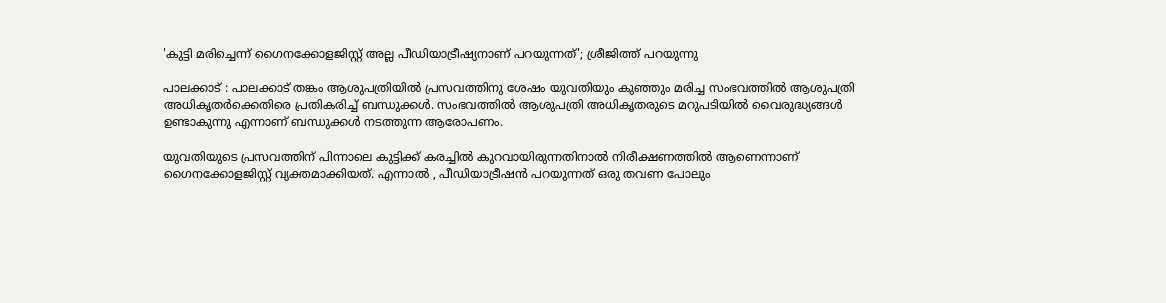'കുട്ടി മരിച്ചെന്ന് ഗൈനക്കോളജിസ്റ്റ് അല്ല പീഡിയാട്രീഷ്യനാണ് പറയുന്നത്'; ശ്രീജിത്ത് പറയുന്നു

പാലക്കാട് : പാലക്കാട് തങ്കം ആശുപത്രിയിൽ പ്രസവത്തിനു ശേഷം യുവതിയും കുഞ്ഞും മരിച്ച സംഭവത്തിൽ ആശുപത്രി അധികൃതർക്കെതിരെ പ്രതികരിച്ച് ബന്ധുക്കൾ. സംഭവത്തിൽ ആശുപത്രി അധികൃതരുടെ മറുപടിയിൽ വൈരുദ്ധ്യങ്ങൾ ഉണ്ടാകുന്നു എന്നാണ് ബന്ധുക്കൾ നടത്തുന്ന ആരോപണം.

യുവതിയുടെ പ്രസവത്തിന് പിന്നാലെ കുട്ടിക്ക് കരച്ചിൽ കുറവായിരുന്നതിനാൽ നിരീക്ഷണത്തിൽ ആണെന്നാണ് ഗൈനക്കോളജിസ്റ്റ് വ്യക്തമാക്കിയത്. എന്നാൽ , പീഡിയാട്രീഷൻ പറയുന്നത് ഒരു തവണ പോലും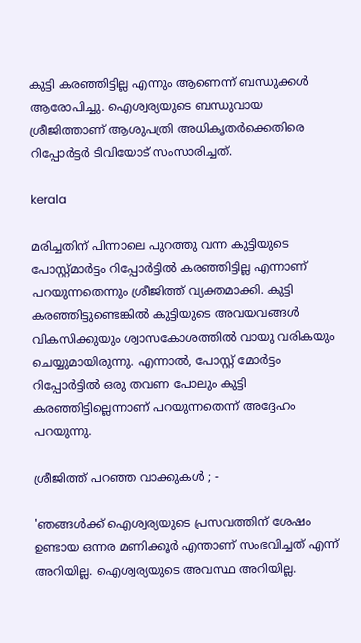കുട്ടി കരഞ്ഞിട്ടില്ല എന്നും ആണെന്ന് ബന്ധുക്കൾ ആരോപിച്ചു. ഐശ്വര്യയുടെ ബന്ധുവായ ശ്രീജിത്താണ് ആശുപത്രി അധികൃതർക്കെതിരെ റിപ്പോർട്ടർ ടിവിയോട് സംസാരിച്ചത്.

kerala

മരിച്ചതിന് പിന്നാലെ പുറത്തു വന്ന കുട്ടിയുടെ പോസ്റ്റ്മാർട്ടം റിപ്പോർട്ടിൽ കരഞ്ഞിട്ടില്ല എന്നാണ് പറയുന്നതെന്നും ശ്രീജിത്ത് വ്യക്തമാക്കി. കുട്ടി കരഞ്ഞിട്ടുണ്ടെങ്കിൽ കുട്ടിയുടെ അവയവങ്ങൾ വികസിക്കുയും ശ്വാസകോശത്തിൽ വായു വരികയും ചെയ്യുമായിരുന്നു. എന്നാൽ, പോസ്റ്റ് മോർട്ടം റിപ്പോർട്ടിൽ ഒരു തവണ പോലും കുട്ടി കരഞ്ഞിട്ടില്ലെന്നാണ് പറയുന്നതെന്ന് അദ്ദേഹം പറയുന്നു.

ശ്രീജിത്ത് പറഞ്ഞ വാക്കുകൾ ; -

'ഞങ്ങൾക്ക് ഐശ്വര്യയുടെ പ്രസവത്തിന് ശേഷം ഉണ്ടായ ഒന്നര മണിക്കൂർ എന്താണ് സംഭവിച്ചത് എന്ന് അറിയില്ല. ഐശ്വര്യയുടെ അവസ്ഥ അറിയില്ല.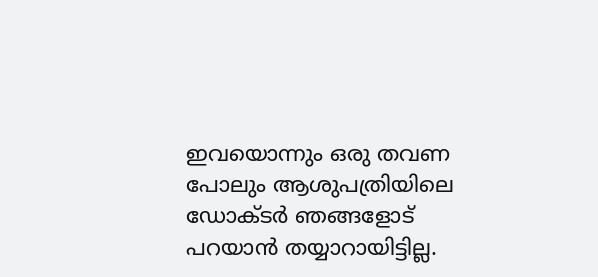ഇവയൊന്നും ഒരു തവണ പോലും ആശുപത്രിയിലെ ഡോക്ടർ ഞങ്ങളോട് പറയാൻ തയ്യാറായിട്ടില്ല.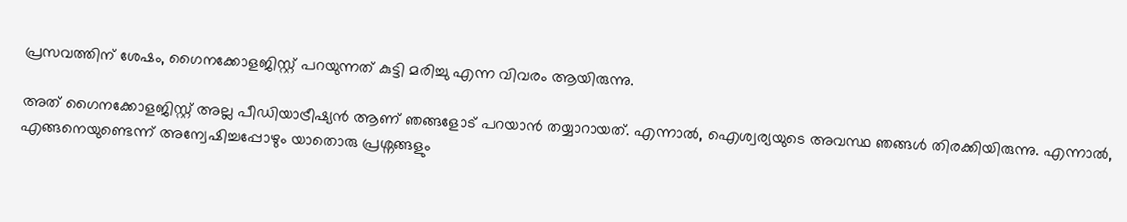പ്രസവത്തിന് ശേഷം, ഗൈനക്കോളജിസ്റ്റ് പറയുന്നത് കുട്ടി മരിച്ചു എന്ന വിവരം ആയിരുന്നു.

അത് ഗൈനക്കോളജിസ്റ്റ് അല്ല പീഡിയാട്രീഷ്യൻ ആണ് ഞങ്ങളോട് പറയാൻ തയ്യാറായത്. എന്നാൽ, ഐശ്വര്യയുടെ അവസ്ഥ ഞങ്ങൾ തിരക്കിയിരുന്നു. എന്നാൽ, എങ്ങനെയുണ്ടെന്ന് അന്വേഷിച്ചപ്പോഴും യാതൊരു പ്രശ്നങ്ങളും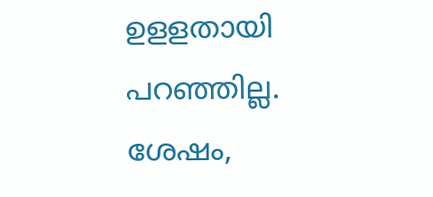ഉളളതായി പറഞ്ഞില്ല. ശേഷം,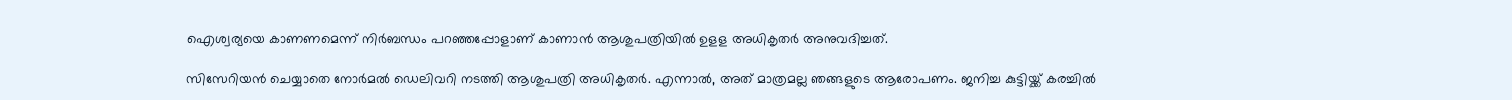ഐശ്വര്യയെ കാണണമെന്ന് നിർബന്ധം പറഞ്ഞപ്പോളാണ് കാണാൻ ആശുപത്രിയിൽ ഉളള അധികൃതർ അനുവദിച്ചത്.

സിസേറിയൻ ചെയ്യാതെ നോർമൽ ഡെലിവറി നടത്തി ആശുപത്രി അധികൃതർ. എന്നാൽ, അത് മാത്രമല്ല ഞങ്ങളുടെ ആരോപണം. ജനിച്ച കുട്ടിയ്ക്ക് കരച്ചിൽ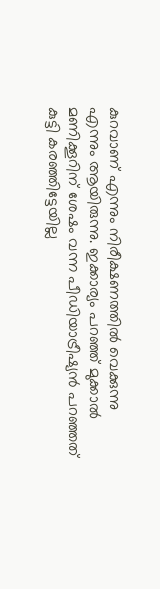കുറവാണ് എന്നും നിരീക്ഷണത്തിൽ വെക്കുന്നു എന്നും ആയിരുന്നു. ഇക്കാര്യം പറഞ്ഞ് മുക്കാൽ മണിക്കൂറിന് ശേഷം വന്ന പീഡിയാട്രീഷ്യൻ പറഞ്ഞത് കുട്ടി കരഞ്ഞിട്ടേയില്ല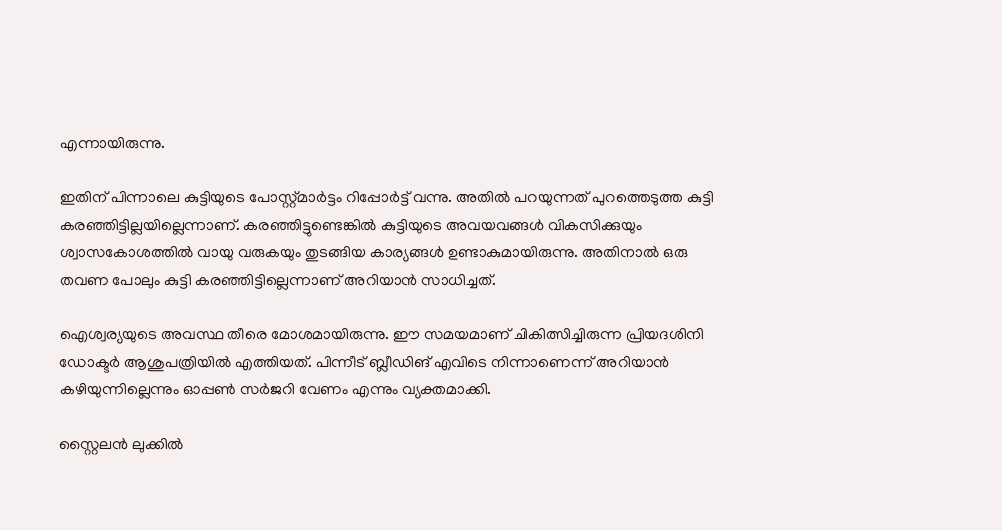എന്നായിരുന്നു.

ഇതിന് പിന്നാലെ കുട്ടിയുടെ പോസ്റ്റ്മാർട്ടം റിപ്പോർട്ട് വന്നു. അതിൽ പറയുന്നത് പുറത്തെടുത്ത കുട്ടി കരഞ്ഞിട്ടില്ലയില്ലെന്നാണ്. കരഞ്ഞിട്ടുണ്ടെങ്കിൽ കുട്ടിയുടെ അവയവങ്ങൾ വികസിക്കുയും ശ്വാസകോശത്തിൽ വായു വരുകയും തുടങ്ങിയ കാര്യങ്ങൾ ഉണ്ടാകുമായിരുന്നു. അതിനാൽ ഒരു തവണ പോലും കുട്ടി കരഞ്ഞിട്ടില്ലെന്നാണ് അറിയാൻ സാധിച്ചത്.

ഐശ്വര്യയുടെ അവസ്ഥ തീരെ മോശമായിരുന്നു. ഈ സമയമാണ് ചികിത്സിച്ചിരുന്ന പ്രിയദശിനി ഡോക്ടർ ആശുപത്രിയിൽ എത്തിയത്. പിന്നീട് ബ്ലീഡിങ് എവിടെ നിന്നാണെന്ന് അറിയാൻ കഴിയുന്നില്ലെന്നും ഓപ്പൺ സർജറി വേണം എന്നും വ്യക്തമാക്കി.

സ്റ്റൈലൻ ലുക്കിൽ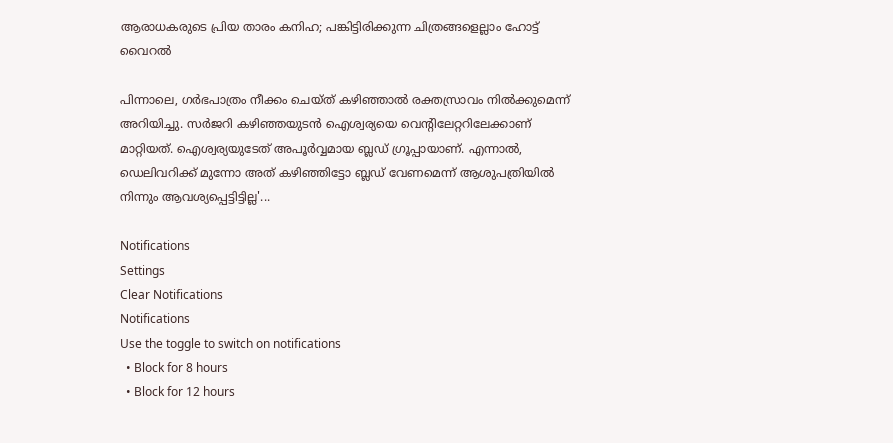ആരാധകരുടെ പ്രിയ താരം കനിഹ; പങ്കിട്ടിരിക്കുന്ന ചിത്രങ്ങളെല്ലാം ഹോട്ട് വൈറൽ

പിന്നാലെ, ഗർഭപാത്രം നീക്കം ചെയ്ത് കഴിഞ്ഞാൽ രക്തസ്രാവം നിൽക്കുമെന്ന് അറിയിച്ചു. സർജറി കഴിഞ്ഞയുടൻ ഐശ്വര്യയെ വെന്റിലേറ്ററിലേക്കാണ് മാറ്റിയത്. ഐശ്വര്യയുടേത് അപൂർവ്വമായ ബ്ലഡ് ഗ്രൂപ്പായാണ്. എന്നാൽ, ഡെലിവറിക്ക് മുന്നോ അത് കഴിഞ്ഞിട്ടോ ബ്ലഡ് വേണമെന്ന് ആശുപത്രിയിൽ നിന്നും ആവശ്യപ്പെട്ടിട്ടില്ല'...

Notifications
Settings
Clear Notifications
Notifications
Use the toggle to switch on notifications
  • Block for 8 hours
  • Block for 12 hours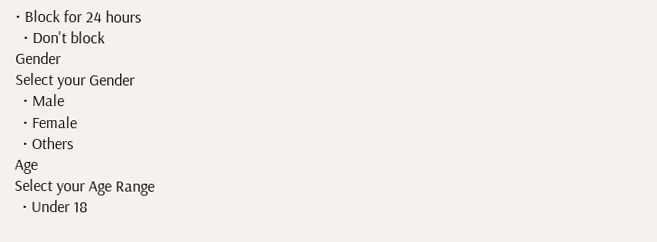• Block for 24 hours
  • Don't block
Gender
Select your Gender
  • Male
  • Female
  • Others
Age
Select your Age Range
  • Under 18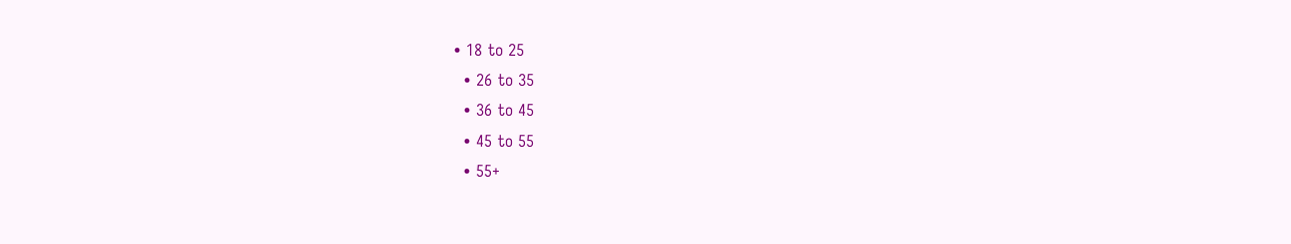• 18 to 25
  • 26 to 35
  • 36 to 45
  • 45 to 55
  • 55+